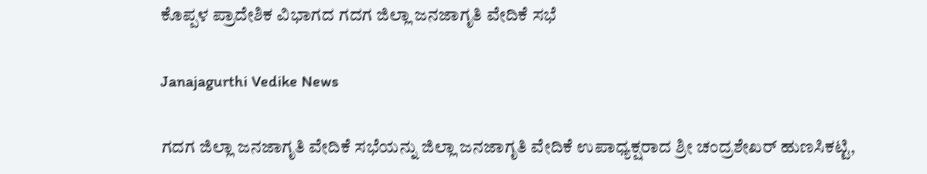ಕೊಪ್ಪಳ ಪ್ರಾದೇಶಿಕ ವಿಭಾಗದ ಗದಗ ಜಿಲ್ಲಾ ಜನಜಾಗೃತಿ ವೇದಿಕೆ ಸಭೆ

Janajagurthi Vedike News

ಗದಗ ಜಿಲ್ಲಾ ಜನಜಾಗೃತಿ ವೇದಿಕೆ ಸಭೆಯನ್ನು ಜಿಲ್ಲಾ ಜನಜಾಗೃತಿ ವೇದಿಕೆ ಉಪಾಧ್ಯಕ್ಷರಾದ ಶ್ರೀ ಚಂದ್ರಶೇಖರ್ ಹುಣಸಿಕಟ್ಟಿ,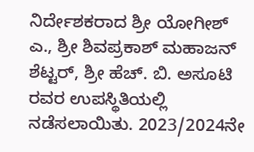ನಿರ್ದೇಶಕರಾದ ಶ್ರೀ ಯೋಗೀಶ್ ಎ., ಶ್ರೀ ಶಿವಪ್ರಕಾಶ್ ಮಹಾಜನ್ ಶೆಟ್ಟರ್, ಶ್ರೀ ಹೆಚ್. ಬಿ. ಅಸೂಟಿ ರವರ ಉಪಸ್ಥಿತಿಯಲ್ಲಿ ನಡೆಸಲಾಯಿತು. 2023/2024ನೇ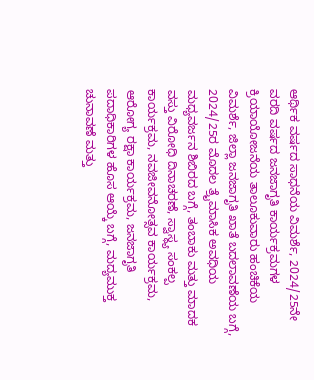ಆರ್ಥಿಕ ವರ್ಷದ ಸಾಧನೆಯ ವಿಮರ್ಶೆ, 2024/25ನೇ ವರದಿ ವರ್ಷದ ಜನಜಾಗೃತಿ ಕಾರ್ಯಕ್ರಮಗಳ ಕ್ರಿಯಾಯೋಜನೆಯ ತಾಲೂಕುವಾರು ಹಂಚಿಕೆಯ ವಿಮರ್ಶೆ, ಜಿಲ್ಲಾ ಜನಜಾಗೃತಿ ಖಾತೆ ಬದಲಾವಣೆಯ ಬಗ್ಗೆ, 2024/25ರ ಮೊದಲ ತ್ರೈಮಾಸಿಕ ಅವಧಿಯ ಮಧ್ಯವರ್ಜನ ಶಿಬಿರದ ಬಗ್ಗೆ, ತಂಬಾಕು ಮತ್ತು ಮಾದಕ ವಸ್ತು ವಿರೋಧಿ ದಿನಾಚರಣೆ, ಸ್ವಾಸ್ಥ್ಯ ಸಂಕಲ್ಪ ಕಾರ್ಯಕ್ರಮ, ನವಜೀವನೋತ್ಸವ ಕಾರ್ಯಕ್ರಮ, ಆರೋಗ್ಯ ರಕ್ಷಾ ಕಾರ್ಯಕ್ರಮ, ಜನಜಾಗೃತಿ ಪದಾಧಿಕಾರಿಗಳ ಹೊಸ ಆಯ್ಕೆ ಬಗ್ಗೆ, ಮದ್ಯಮುಕ್ತ ಚುನಾವಣೆ ಮತ್ತು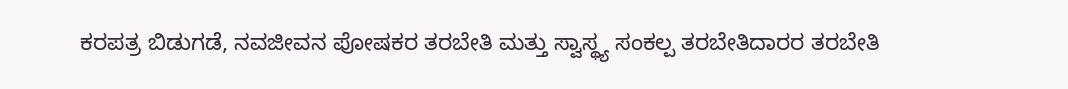ಕರಪತ್ರ ಬಿಡುಗಡೆ, ನವಜೀವನ ಪೋಷಕರ ತರಬೇತಿ ಮತ್ತು ಸ್ವಾಸ್ಥ್ಯ ಸಂಕಲ್ಪ ತರಬೇತಿದಾರರ ತರಬೇತಿ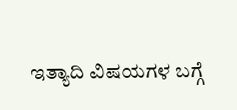ಇತ್ಯಾದಿ ವಿಷಯಗಳ ಬಗ್ಗೆ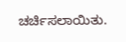ಚರ್ಚಿಸಲಾಯಿತು.